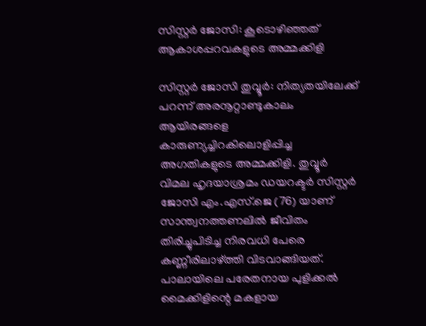സിസ്റ്റർ ജോസി: കൂടൊഴിഞ്ഞത് ആകാശപ്പറവകളുടെ അമ്മക്കിളി

സിസ്റ്റർ ജോസി തുവ്വൂർ: നിത്യതയിലേക്ക് പറന്ന് അരനൂറ്റാണ്ടുകാലം ആയിരങ്ങളെ കാരുണ്യച്ചിറകിലൊളിപ്പിച്ച അഗതികളുടെ അമ്മക്കിളി. തുവ്വൂർ വിമല ഹൃദയാശ്രമം ഡയറക്ടർ സിസ്റ്റർ ജോസി എം.എസ്.ജെ (76) യാണ് സാന്ത്വനത്തണലിൽ ജീവിതം തിരിച്ചുപിടിച്ച നിരവധി പേരെ കണ്ണീരിലാഴ്ത്തി വിടവാങ്ങിയത്. പാലായിലെ പരേതനായ പുളിക്കൽ മൈക്കിളിന്റെ മകളായ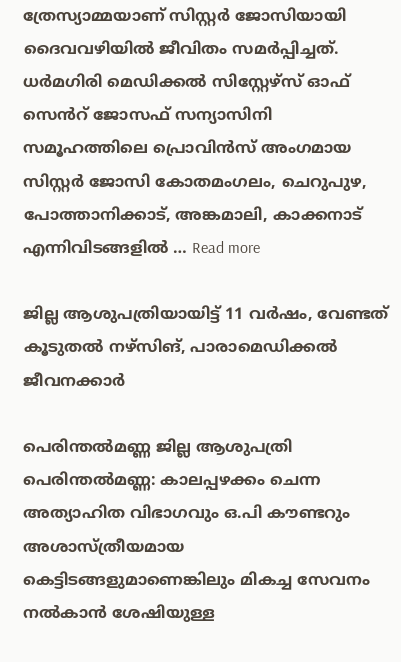ത്രേസ്യാമ്മയാണ് സിസ്റ്റർ ജോസിയായി ദൈവവഴിയിൽ ജീവിതം സമർപ്പിച്ചത്. ധർമഗിരി മെഡിക്കൽ സിസ്റ്റേഴ്സ് ഓഫ് സെൻറ് ജോസഫ് സന്യാസിനി സമൂഹത്തിലെ പ്രൊവിൻസ് അംഗമായ സിസ്റ്റർ ജോസി കോതമംഗലം, ചെറുപുഴ, പോത്താനിക്കാട്, അങ്കമാലി, കാക്കനാട് എന്നിവിടങ്ങളിൽ … Read more

ജില്ല ആശുപത്രിയായിട്ട് 11 വർഷം, വേണ്ടത് കൂടുതൽ നഴ്‌സിങ്, പാരാമെഡിക്കൽ ജീവനക്കാർ

പെരിന്തൽമണ്ണ ജില്ല ആശുപത്രി പെരിന്തൽമണ്ണ: കാലപ്പഴക്കം ചെന്ന അത്യാഹിത വിഭാഗവും ഒ.പി കൗണ്ടറും അശാസ്ത്രീയമായ കെട്ടിടങ്ങളുമാണെങ്കിലും മികച്ച സേവനം നൽകാൻ ശേഷിയുള്ള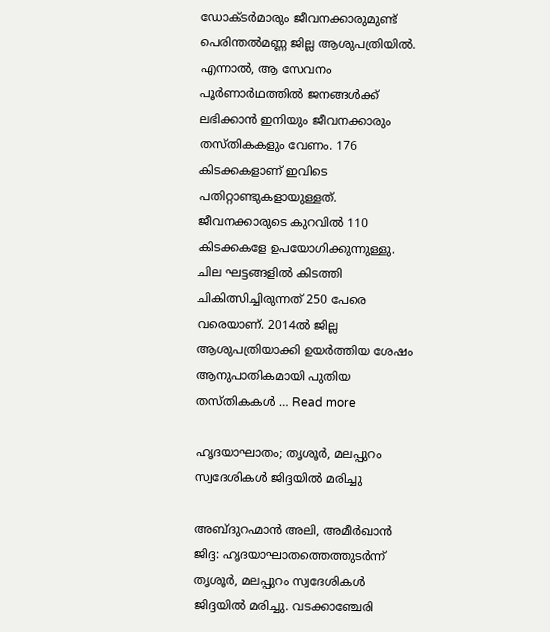ഡോക്ടർമാരും ജീവനക്കാരുമുണ്ട് പെരിന്തൽമണ്ണ ജില്ല ആശുപത്രിയിൽ. എന്നാൽ, ആ സേവനം പൂർണാർഥത്തിൽ ജനങ്ങൾക്ക് ലഭിക്കാൻ ഇനിയും ജീവനക്കാരും തസ്തികകളും വേണം. 176 കിടക്കകളാണ് ഇവിടെ പതിറ്റാണ്ടുകളായുള്ളത്. ജീവനക്കാരുടെ കുറവിൽ 110 കിടക്കകളേ ഉപയോഗിക്കുന്നുള്ളു. ചില ഘട്ടങ്ങളിൽ കിടത്തി ചികിത്സിച്ചിരുന്നത് 250 പേരെ വരെയാണ്. 2014ൽ ജില്ല ആശുപത്രിയാക്കി ഉയർത്തിയ ശേഷം ആനുപാതികമായി പുതിയ തസ്തികകൾ … Read more

ഹൃദയാഘാതം; തൃശൂർ, മലപ്പുറം സ്വദേശികൾ ജിദ്ദയിൽ മരിച്ചു

അബ്ദുറഹ്മാൻ അലി, അമീർഖാൻ ജിദ്ദ: ഹൃദയാഘാതത്തെത്തുടർന്ന് തൃശൂർ, മലപ്പുറം സ്വദേശികൾ ജിദ്ദയിൽ മരിച്ചു. വടക്കാഞ്ചേരി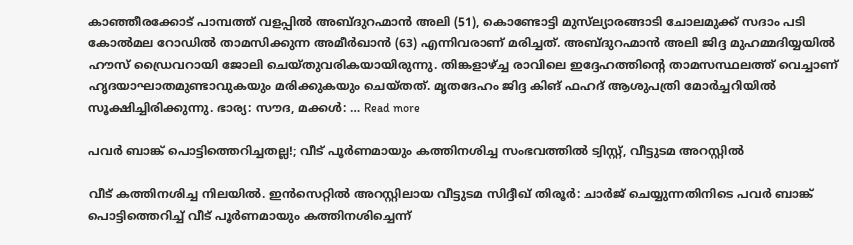കാഞ്ഞീരക്കോട് പാമ്പത്ത് വളപ്പിൽ അബ്ദുറഹ്മാൻ അലി (51), കൊണ്ടോട്ടി മുസ്‍ല്യാരങ്ങാടി ചോലമുക്ക് സദാം പടി കോൽമല റോഡിൽ താമസിക്കുന്ന അമീർഖാൻ (63) എന്നിവരാണ് മരിച്ചത്. അബ്ദുറഹ്മാൻ അലി ജിദ്ദ മുഹമ്മദിയ്യയിൽ ഹൗസ് ഡ്രൈവറായി ജോലി ചെയ്തുവരികയായിരുന്നു. തിങ്കളാഴ്ച്ച രാവിലെ ഇദ്ദേഹത്തിന്റെ താമസസ്ഥലത്ത് വെച്ചാണ് ഹൃദയാഘാതമുണ്ടാവുകയും മരിക്കുകയും ചെയ്‍തത്. മൃതദേഹം ജിദ്ദ കിങ് ഫഹദ് ആശുപത്രി മോർച്ചറിയിൽ സൂക്ഷിച്ചിരിക്കുന്നു. ഭാര്യ: സൗദ, മക്കൾ: … Read more

പവർ ബാങ്ക് പൊട്ടിത്തെറിച്ചതല്ല!; വീട് പൂർണമായും കത്തിനശിച്ച സംഭവത്തിൽ ട്വിസ്റ്റ്, വീട്ടുടമ അറസ്റ്റിൽ

വീട് കത്തിനശിച്ച നിലയിൽ. ഇൻസെറ്റിൽ അറസ്റ്റിലായ വീട്ടുടമ സിദ്ദീഖ് തിരൂർ: ചാർജ് ചെയ്യുന്നതിനിടെ പവർ ബാങ്ക് പൊട്ടിത്തെറിച്ച് വീട് പൂർണമായും കത്തിനശിച്ചെന്ന്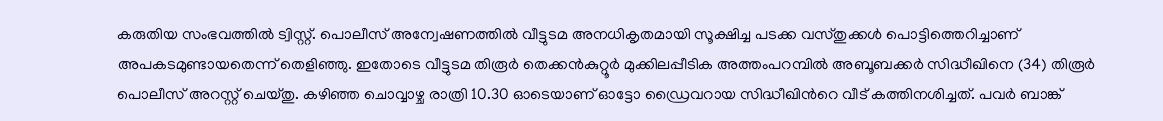കരുതിയ സംഭവത്തിൽ ട്വിസ്റ്റ്. പൊലീസ് അന്വേഷണത്തിൽ വീട്ടുടമ അനധികൃതമായി സൂക്ഷിച്ച പടക്ക വസ്തുക്കൾ പൊട്ടിത്തെറിച്ചാണ് അപകടമുണ്ടായതെന്ന് തെളിഞ്ഞു. ഇതോടെ വീട്ടുടമ തിരൂർ തെക്കൻകുറ്റൂർ മുക്കിലപ്പീടിക അത്തംപറമ്പിൽ അബൂബക്കർ സിദ്ധീഖിനെ (34) തിരൂർ പൊലീസ് അറസ്റ്റ് ചെയ്തു. കഴിഞ്ഞ ചൊവ്വാഴ്ച രാത്രി 10.30 ഓടെയാണ് ഓട്ടോ ഡ്രൈവറായ സിദ്ധീഖിന്‍റെ വീട് കത്തിനശിച്ചത്. പവർ ബാങ്ക്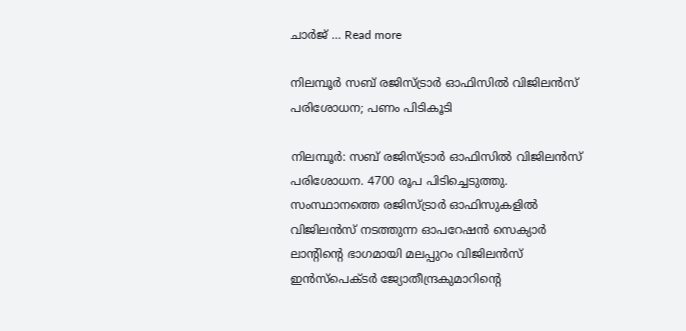ചാര്‍ജ് … Read more

നിലമ്പൂർ സബ് രജിസ്ട്രാർ ഓഫിസിൽ വിജിലൻസ് പരിശോധന; പണം പിടികൂടി

നിലമ്പൂർ: സബ് രജിസ്ട്രാർ ഓഫിസിൽ വിജിലൻസ് പരിശോധന. 4700 രൂപ പിടിച്ചെടുത്തു. സംസ്ഥാനത്തെ രജിസ്ട്രാർ ഓഫിസുകളിൽ വിജിലൻസ് നടത്തുന്ന ഓപറേഷൻ സെക്യാർ ലാന്‍റിന്‍റെ ഭാഗമായി മലപ്പുറം വിജിലൻസ് ഇൻസ്പെക്ടർ ജ്യോതീന്ദ്രകുമാറിന്‍റെ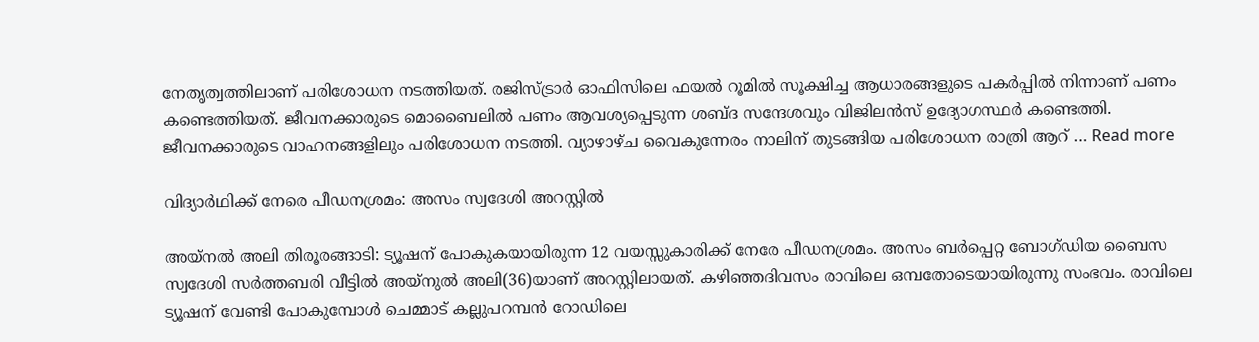നേതൃത്വത്തിലാണ് പരിശോധന നടത്തിയത്. രജിസ്ട്രാർ ഓഫിസിലെ ഫയൽ റൂമിൽ സൂക്ഷിച്ച ആധാരങ്ങളുടെ പകർപ്പിൽ നിന്നാണ് പണം കണ്ടെത്തിയത്. ജീവനക്കാരുടെ മൊബൈലിൽ പണം ആവശ്യപ്പെടുന്ന ശബ്ദ സന്ദേശവും വിജിലൻസ് ഉദ്യോഗസ്ഥർ കണ്ടെത്തി. ജീവനക്കാരുടെ വാഹനങ്ങളിലും പരിശോധന നടത്തി. വ‍്യാഴാഴ്ച വൈകുന്നേരം നാലിന് തുടങ്ങിയ പരിശോധന രാത്രി ആറ് … Read more

വിദ്യാര്‍ഥിക്ക് നേരെ പീഡനശ്രമം: അസം സ്വദേശി അറസ്റ്റില്‍

അയ്‌നല്‍ അലി തിരൂരങ്ങാടി: ട്യൂഷന് പോകുകയായിരുന്ന 12 വയസ്സുകാരിക്ക് നേരേ പീഡനശ്രമം. അസം ബര്‍പ്പെറ്റ ബോഗ്ഡിയ ബൈസ സ്വദേശി സര്‍ത്തബരി വീട്ടില്‍ അയ്‌നുല്‍ അലി(36)യാണ് അറസ്റ്റിലായത്. കഴിഞ്ഞദിവസം രാവിലെ ഒമ്പതോടെയായിരുന്നു സംഭവം. രാവിലെ ട്യൂഷന് വേണ്ടി പോകുമ്പോള്‍ ചെമ്മാട് കല്ലുപറമ്പന്‍ റോഡിലെ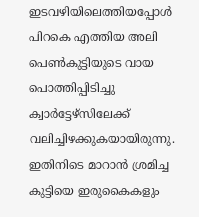ഇടവഴിയിലെത്തിയപ്പോള്‍ പിറകെ എത്തിയ അലി പെണ്‍കുട്ടിയുടെ വായ പൊത്തിപ്പിടിച്ചു ക്വാർട്ടേഴ്‌സിലേക്ക് വലിച്ചിഴക്കുകയായിരുന്നു. ഇതിനിടെ മാറാന്‍ ശ്രമിച്ച കുട്ടിയെ ഇരുകൈകളും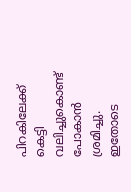പിറകിലേക്ക് കെട്ടി വലിച്ചുകൊണ്ട് പോകാന്‍ ശ്രമിച്ചു. ഇതോടെ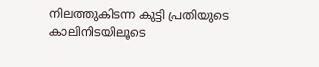നിലത്തുകിടന്ന കുട്ടി പ്രതിയുടെ കാലിനിടയിലൂടെ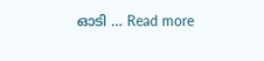ഓടി … Read more